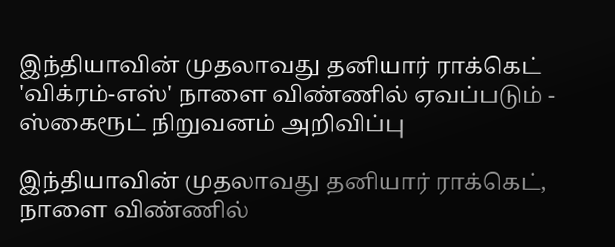இந்தியாவின் முதலாவது தனியார் ராக்கெட் 'விக்ரம்-எஸ்' நாளை விண்ணில் ஏவப்படும் - ஸ்கைரூட் நிறுவனம் அறிவிப்பு

இந்தியாவின் முதலாவது தனியார் ராக்கெட், நாளை விண்ணில்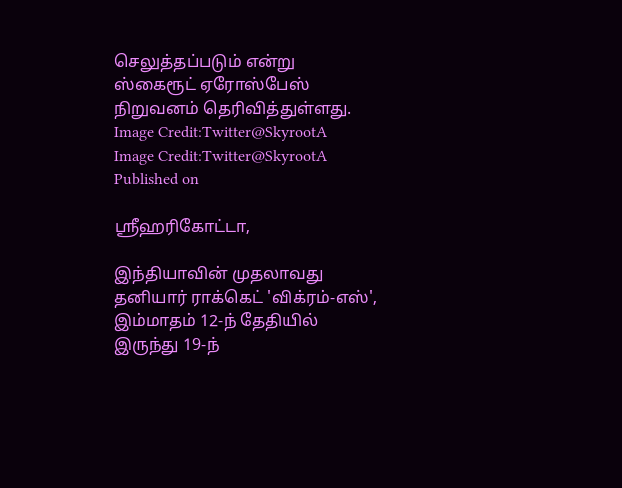செலுத்தப்படும் என்று ஸ்கைரூட் ஏரோஸ்பேஸ் நிறுவனம் தெரிவித்துள்ளது.
Image Credit:Twitter@SkyrootA
Image Credit:Twitter@SkyrootA
Published on

ஸ்ரீஹரிகோட்டா,

இந்தியாவின் முதலாவது தனியார் ராக்கெட் 'விக்ரம்-எஸ்', இம்மாதம் 12-ந் தேதியில் இருந்து 19-ந்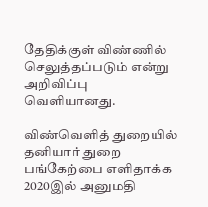தேதிக்குள் விண்ணில் செலுத்தப்படும் என்று அறிவிப்பு வெளியானது.

விண்வெளித் துறையில் தனியார் துறை பங்கேற்பை எளிதாக்க 2020இல் அனுமதி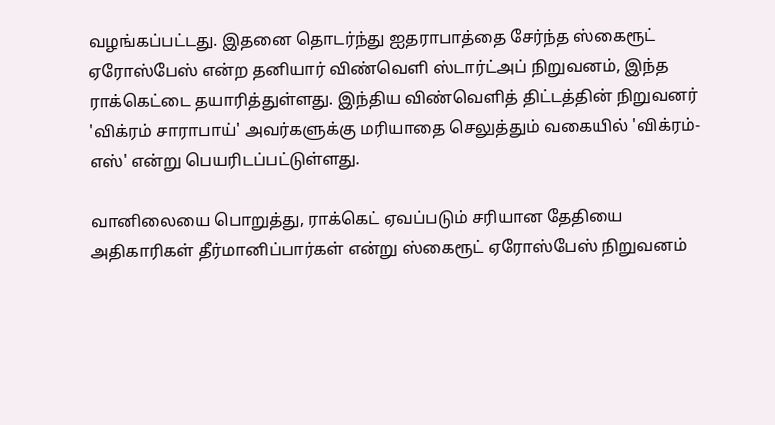வழங்கப்பட்டது. இதனை தொடர்ந்து ஐதராபாத்தை சேர்ந்த ஸ்கைரூட் ஏரோஸ்பேஸ் என்ற தனியார் விண்வெளி ஸ்டார்ட்அப் நிறுவனம், இந்த ராக்கெட்டை தயாரித்துள்ளது. இந்திய விண்வெளித் திட்டத்தின் நிறுவனர் 'விக்ரம் சாராபாய்' அவர்களுக்கு மரியாதை செலுத்தும் வகையில் 'விக்ரம்-எஸ்' என்று பெயரிடப்பட்டுள்ளது.

வானிலையை பொறுத்து, ராக்கெட் ஏவப்படும் சரியான தேதியை அதிகாரிகள் தீர்மானிப்பார்கள் என்று ஸ்கைரூட் ஏரோஸ்பேஸ் நிறுவனம்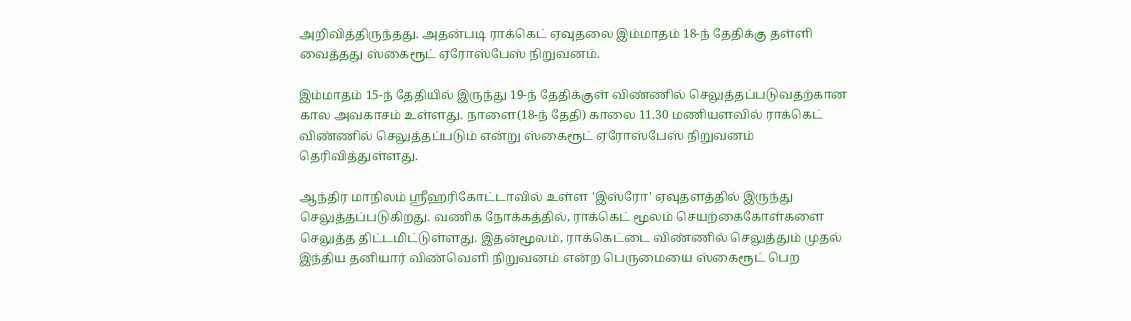அறிவித்திருந்தது. அதன்படி ராக்கெட் ஏவுதலை இம்மாதம் 18-ந் தேதிக்கு தள்ளி வைத்தது ஸ்கைரூட் ஏரோஸ்பேஸ் நிறுவனம்.

இம்மாதம் 15-ந் தேதியில் இருந்து 19-ந் தேதிக்குள் விண்ணில் செலுத்தப்படுவதற்கான கால அவகாசம் உள்ளது. நாளை(18-ந் தேதி) காலை 11.30 மணியளவில் ராக்கெட் விண்ணில் செலுத்தப்படும் என்று ஸ்கைரூட் ஏரோஸ்பேஸ் நிறுவனம் தெரிவித்துள்ளது.

ஆந்திர மாநிலம் ஸ்ரீஹரிகோட்டாவில் உள்ள 'இஸ்ரோ' ஏவுதளத்தில் இருந்து செலுத்தப்படுகிறது. வணிக நோக்கத்தில், ராக்கெட் மூலம் செயற்கைகோள்களை செலுத்த திட்டமிட்டுள்ளது. இதன்மூலம், ராக்கெட்டை விண்ணில் செலுத்தும் முதல் இந்திய தனியார் விண்வெளி நிறுவனம் என்ற பெருமையை ஸ்கைரூட் பெற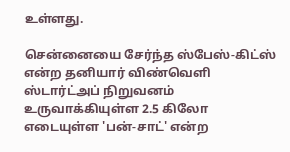உள்ளது.

சென்னையை சேர்ந்த ஸ்பேஸ்-கிட்ஸ் என்ற தனியார் விண்வெளி ஸ்டார்ட்அப் நிறுவனம் உருவாக்கியுள்ள 2.5 கிலோ எடையுள்ள 'பன்-சாட்' என்ற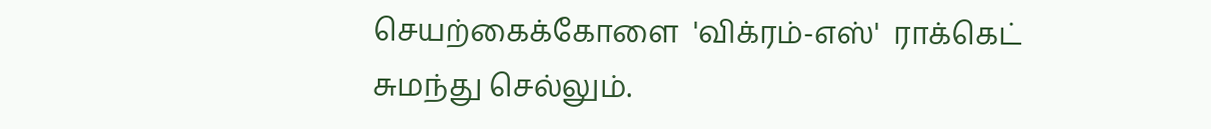செயற்கைக்கோளை  'விக்ரம்-எஸ்'  ராக்கெட் சுமந்து செல்லும்.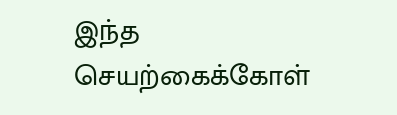இந்த செயற்கைக்கோள்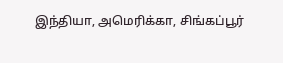இந்தியா, அமெரிக்கா, சிங்கப்பூர்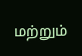மற்றும்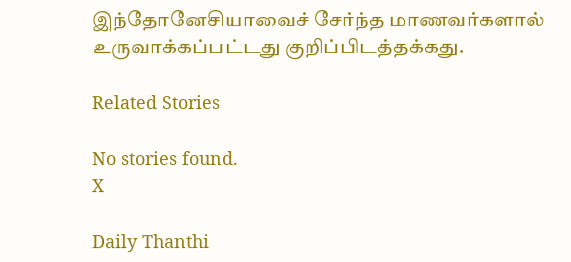இந்தோனேசியாவைச் சேர்ந்த மாணவர்களால் உருவாக்கப்பட்டது குறிப்பிடத்தக்கது.

Related Stories

No stories found.
X

Daily Thanthi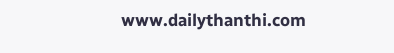www.dailythanthi.com